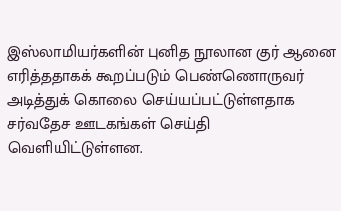இஸ்லாமியர்களின் புனித நூலான குர் ஆனை எரித்ததாகக் கூறப்படும் பெண்ணொருவர் அடித்துக் கொலை செய்யப்பட்டுள்ளதாக சர்வதேச ஊடகங்கள் செய்தி வெளியிட்டுள்ளன.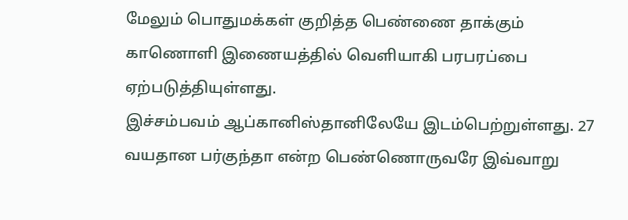மேலும் பொதுமக்கள் குறித்த பெண்ணை தாக்கும் காணொளி இணையத்தில் வெளியாகி பரபரப்பை ஏற்படுத்தியுள்ளது.
இச்சம்பவம் ஆப்கானிஸ்தானிலேயே இடம்பெற்றுள்ளது. 27 வயதான பர்குந்தா என்ற பெண்ணொருவரே இவ்வாறு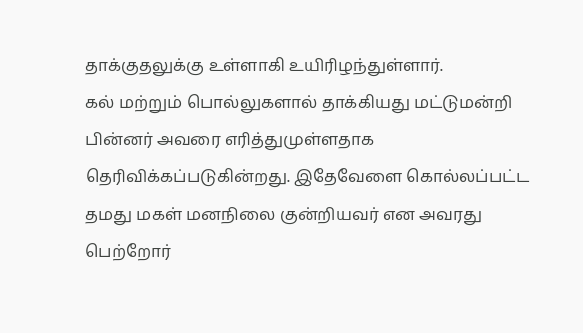தாக்குதலுக்கு உள்ளாகி உயிரிழந்துள்ளார்.
கல் மற்றும் பொல்லுகளால் தாக்கியது மட்டுமன்றி பின்னர் அவரை எரித்துமுள்ளதாக தெரிவிக்கப்படுகின்றது. இதேவேளை கொல்லப்பட்ட தமது மகள் மனநிலை குன்றியவர் என அவரது பெற்றோர்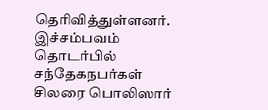தெரிவித்துள்ளனர்.
இச்சம்பவம் தொடர்பில் சந்தேகநபர்கள் சிலரை பொலிஸார்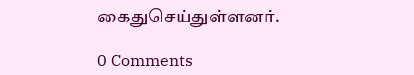கைதுசெய்துள்ளனர்.

0 Comments